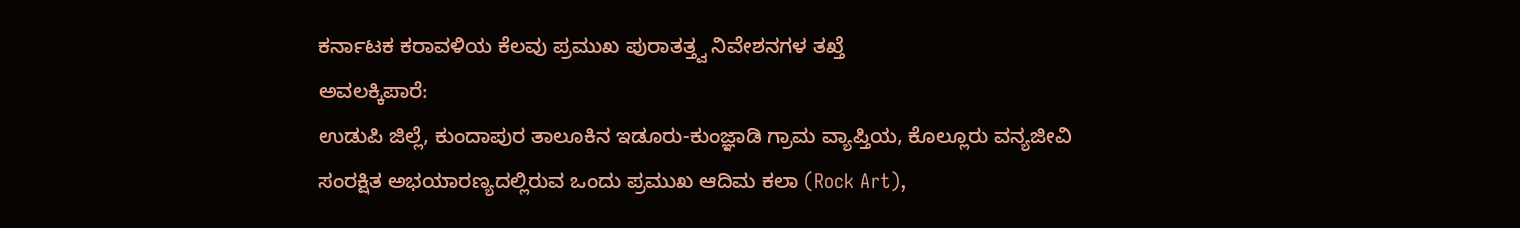ಕರ್ನಾಟಕ ಕರಾವಳಿಯ ಕೆಲವು ಪ್ರಮುಖ ಪುರಾತತ್ತ್ವ ನಿವೇಶನಗಳ ತಖ್ತೆ
ಅವಲಕ್ಕಿಪಾರೆ:
ಉಡುಪಿ ಜಿಲ್ಲೆ, ಕುಂದಾಪುರ ತಾಲೂಕಿನ ಇಡೂರು-ಕುಂಜ್ಞಾಡಿ ಗ್ರಾಮ ವ್ಯಾಪ್ತಿಯ, ಕೊಲ್ಲೂರು ವನ್ಯಜೀವಿ ಸಂರಕ್ಷಿತ ಅಭಯಾರಣ್ಯದಲ್ಲಿರುವ ಒಂದು ಪ್ರಮುಖ ಆದಿಮ ಕಲಾ (Rock Art),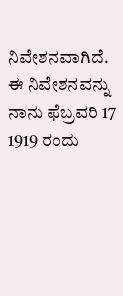ನಿವೇಶನವಾಗಿದೆ. ಈ ನಿವೇಶನವನ್ನು ನಾನು ಫೆಬ್ರವರಿ 17 1919 ರಂದು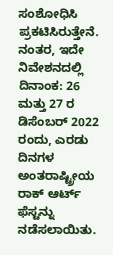ಸಂಶೋಧಿಸಿ ಪ್ರಕಟಿಸಿರುತ್ತೇನೆ. ನಂತರ, ಇದೇ ನಿವೇಶನದಲ್ಲಿ ದಿನಾಂಕ: 26 ಮತ್ತು 27 ರ ಡಿಸೆಂಬರ್ 2022 ರಂದು, ಎರಡು ದಿನಗಳ ಅಂತರಾಷ್ಟ್ರೀಯ ರಾಕ್ ಆರ್ಟ್ ಫೆಸ್ಟನ್ನು ನಡೆಸಲಾಯಿತು.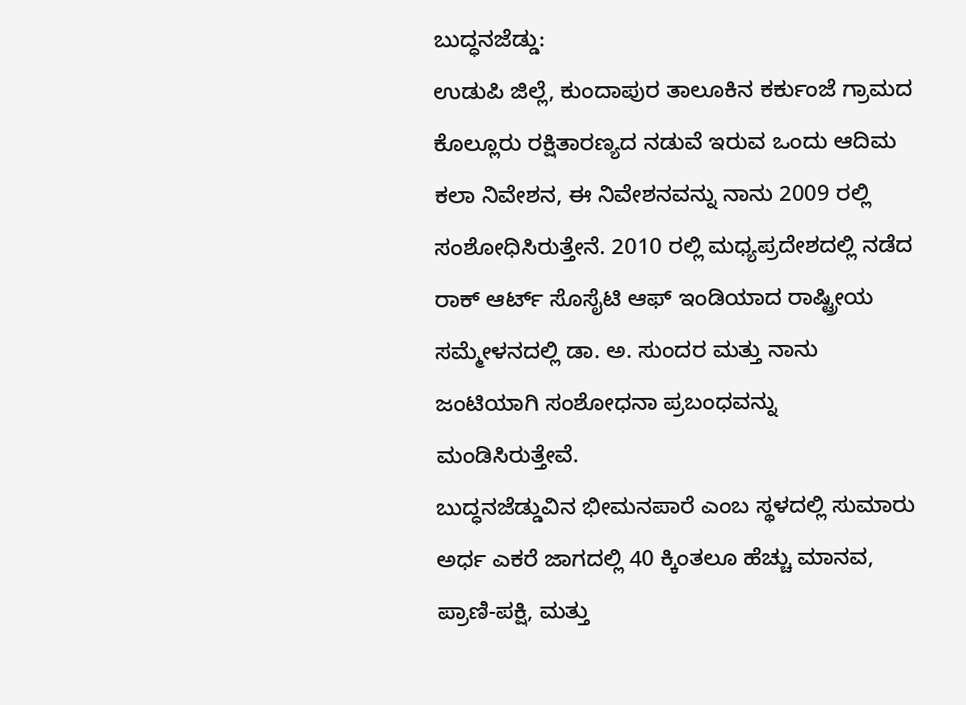ಬುದ್ಧನಜೆಡ್ಡು:
ಉಡುಪಿ ಜಿಲ್ಲೆ, ಕುಂದಾಪುರ ತಾಲೂಕಿನ ಕರ್ಕುಂಜೆ ಗ್ರಾಮದ ಕೊಲ್ಲೂರು ರಕ್ಷಿತಾರಣ್ಯದ ನಡುವೆ ಇರುವ ಒಂದು ಆದಿಮ ಕಲಾ ನಿವೇಶನ, ಈ ನಿವೇಶನವನ್ನು ನಾನು 2009 ರಲ್ಲಿ ಸಂಶೋಧಿಸಿರುತ್ತೇನೆ. 2010 ರಲ್ಲಿ ಮಧ್ಯಪ್ರದೇಶದಲ್ಲಿ ನಡೆದ ರಾಕ್ ಆರ್ಟ್ ಸೊಸೈಟಿ ಆಫ್ ಇಂಡಿಯಾದ ರಾಷ್ಟ್ರೀಯ ಸಮ್ಮೇಳನದಲ್ಲಿ ಡಾ. ಅ. ಸುಂದರ ಮತ್ತು ನಾನು ಜಂಟಿಯಾಗಿ ಸಂಶೋಧನಾ ಪ್ರಬಂಧವನ್ನು ಮಂಡಿಸಿರುತ್ತೇವೆ.
ಬುದ್ಧನಜೆಡ್ಡುವಿನ ಭೀಮನಪಾರೆ ಎಂಬ ಸ್ಥಳದಲ್ಲಿ ಸುಮಾರು ಅರ್ಧ ಎಕರೆ ಜಾಗದಲ್ಲಿ 40 ಕ್ಕಿಂತಲೂ ಹೆಚ್ಚು ಮಾನವ, ಪ್ರಾಣಿ-ಪಕ್ಷಿ, ಮತ್ತು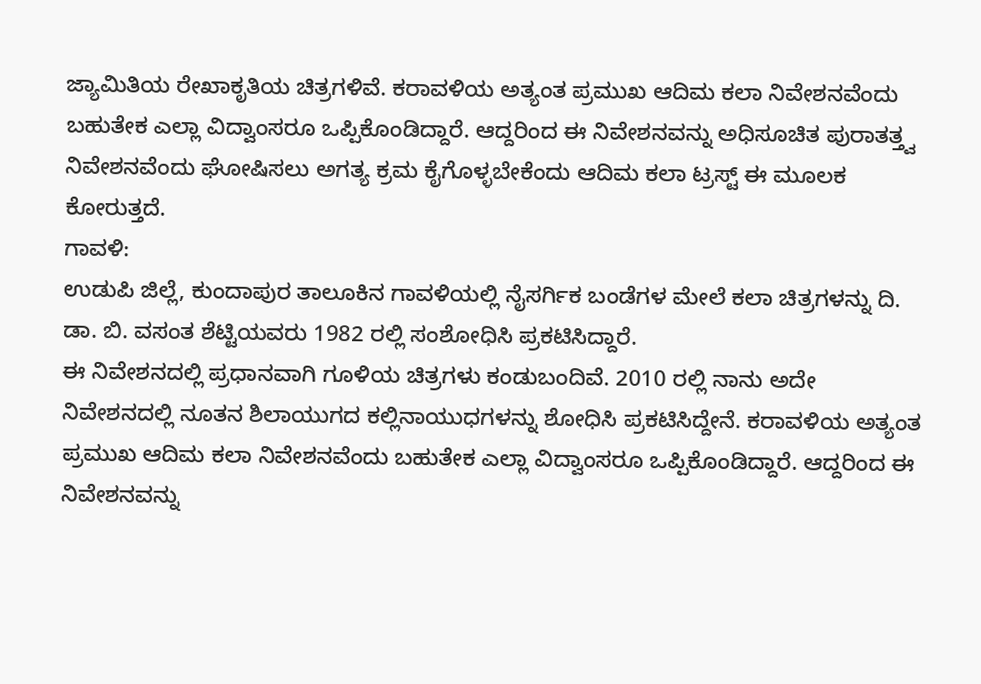ಜ್ಯಾಮಿತಿಯ ರೇಖಾಕೃತಿಯ ಚಿತ್ರಗಳಿವೆ. ಕರಾವಳಿಯ ಅತ್ಯಂತ ಪ್ರಮುಖ ಆದಿಮ ಕಲಾ ನಿವೇಶನವೆಂದು ಬಹುತೇಕ ಎಲ್ಲಾ ವಿದ್ವಾಂಸರೂ ಒಪ್ಪಿಕೊಂಡಿದ್ದಾರೆ. ಆದ್ದರಿಂದ ಈ ನಿವೇಶನವನ್ನು ಅಧಿಸೂಚಿತ ಪುರಾತತ್ತ್ವ ನಿವೇಶನವೆಂದು ಘೋಷಿಸಲು ಅಗತ್ಯ ಕ್ರಮ ಕೈಗೊಳ್ಳಬೇಕೆಂದು ಆದಿಮ ಕಲಾ ಟ್ರಸ್ಟ್ ಈ ಮೂಲಕ ಕೋರುತ್ತದೆ.
ಗಾವಳಿ:
ಉಡುಪಿ ಜಿಲ್ಲೆ, ಕುಂದಾಪುರ ತಾಲೂಕಿನ ಗಾವಳಿಯಲ್ಲಿ ನೈಸರ್ಗಿಕ ಬಂಡೆಗಳ ಮೇಲೆ ಕಲಾ ಚಿತ್ರಗಳನ್ನು ದಿ. ಡಾ. ಬಿ. ವಸಂತ ಶೆಟ್ಟಿಯವರು 1982 ರಲ್ಲಿ ಸಂಶೋಧಿಸಿ ಪ್ರಕಟಿಸಿದ್ದಾರೆ.
ಈ ನಿವೇಶನದಲ್ಲಿ ಪ್ರಧಾನವಾಗಿ ಗೂಳಿಯ ಚಿತ್ರಗಳು ಕಂಡುಬಂದಿವೆ. 2010 ರಲ್ಲಿ ನಾನು ಅದೇ ನಿವೇಶನದಲ್ಲಿ ನೂತನ ಶಿಲಾಯುಗದ ಕಲ್ಲಿನಾಯುಧಗಳನ್ನು ಶೋಧಿಸಿ ಪ್ರಕಟಿಸಿದ್ದೇನೆ. ಕರಾವಳಿಯ ಅತ್ಯಂತ ಪ್ರಮುಖ ಆದಿಮ ಕಲಾ ನಿವೇಶನವೆಂದು ಬಹುತೇಕ ಎಲ್ಲಾ ವಿದ್ವಾಂಸರೂ ಒಪ್ಪಿಕೊಂಡಿದ್ದಾರೆ. ಆದ್ದರಿಂದ ಈ ನಿವೇಶನವನ್ನು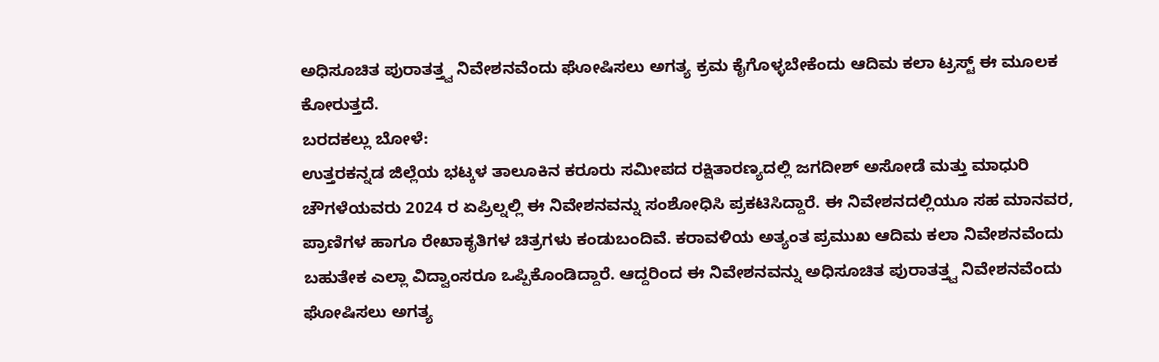ಅಧಿಸೂಚಿತ ಪುರಾತತ್ತ್ವ ನಿವೇಶನವೆಂದು ಘೋಷಿಸಲು ಅಗತ್ಯ ಕ್ರಮ ಕೈಗೊಳ್ಳಬೇಕೆಂದು ಆದಿಮ ಕಲಾ ಟ್ರಸ್ಟ್ ಈ ಮೂಲಕ ಕೋರುತ್ತದೆ.
ಬರದಕಲ್ಲು ಬೋಳೆ:
ಉತ್ತರಕನ್ನಡ ಜಿಲ್ಲೆಯ ಭಟ್ಕಳ ತಾಲೂಕಿನ ಕರೂರು ಸಮೀಪದ ರಕ್ಷಿತಾರಣ್ಯದಲ್ಲಿ ಜಗದೀಶ್ ಅಸೋಡೆ ಮತ್ತು ಮಾಧುರಿ ಚೌಗಳೆಯವರು 2024 ರ ಏಪ್ರಿಲ್ನಲ್ಲಿ ಈ ನಿವೇಶನವನ್ನು ಸಂಶೋಧಿಸಿ ಪ್ರಕಟಿಸಿದ್ದಾರೆ. ಈ ನಿವೇಶನದಲ್ಲಿಯೂ ಸಹ ಮಾನವರ, ಪ್ರಾಣಿಗಳ ಹಾಗೂ ರೇಖಾಕೃತಿಗಳ ಚಿತ್ರಗಳು ಕಂಡುಬಂದಿವೆ. ಕರಾವಳಿಯ ಅತ್ಯಂತ ಪ್ರಮುಖ ಆದಿಮ ಕಲಾ ನಿವೇಶನವೆಂದು ಬಹುತೇಕ ಎಲ್ಲಾ ವಿದ್ವಾಂಸರೂ ಒಪ್ಪಿಕೊಂಡಿದ್ದಾರೆ. ಆದ್ದರಿಂದ ಈ ನಿವೇಶನವನ್ನು ಅಧಿಸೂಚಿತ ಪುರಾತತ್ತ್ವ ನಿವೇಶನವೆಂದು ಘೋಷಿಸಲು ಅಗತ್ಯ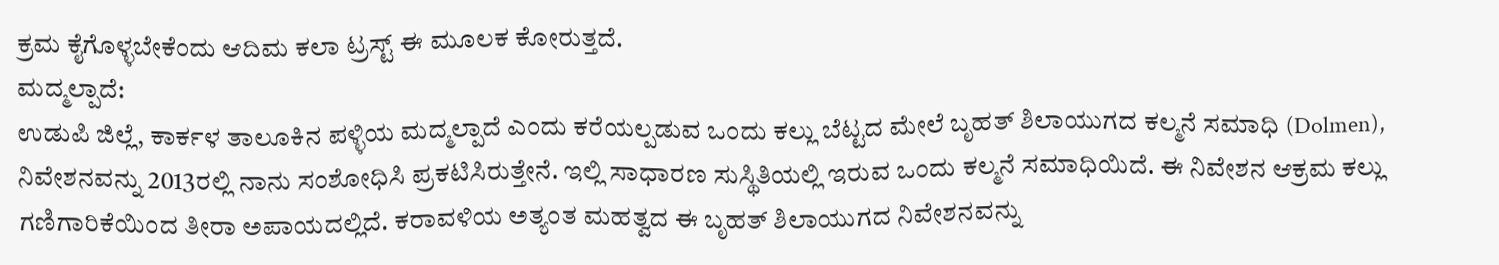ಕ್ರಮ ಕೈಗೊಳ್ಳಬೇಕೆಂದು ಆದಿಮ ಕಲಾ ಟ್ರಸ್ಟ್ ಈ ಮೂಲಕ ಕೋರುತ್ತದೆ.
ಮದ್ಮಲ್ಪಾದೆ:
ಉಡುಪಿ ಜಿಲ್ಲೆ, ಕಾರ್ಕಳ ತಾಲೂಕಿನ ಪಳ್ಳಿಯ ಮದ್ಮಲ್ಪಾದೆ ಎಂದು ಕರೆಯಲ್ಪಡುವ ಒಂದು ಕಲ್ಲು ಬೆಟ್ಟದ ಮೇಲೆ ಬೃಹತ್ ಶಿಲಾಯುಗದ ಕಲ್ಮನೆ ಸಮಾಧಿ (Dolmen), ನಿವೇಶನವನ್ನು 2013ರಲ್ಲಿ ನಾನು ಸಂಶೋಧಿಸಿ ಪ್ರಕಟಿಸಿರುತ್ತೇನೆ. ಇಲ್ಲಿ ಸಾಧಾರಣ ಸುಸ್ಥಿತಿಯಲ್ಲಿ ಇರುವ ಒಂದು ಕಲ್ಮನೆ ಸಮಾಧಿಯಿದೆ. ಈ ನಿವೇಶನ ಆಕ್ರಮ ಕಲ್ಲು ಗಣಿಗಾರಿಕೆಯಿಂದ ತೀರಾ ಅಪಾಯದಲ್ಲಿದೆ. ಕರಾವಳಿಯ ಅತ್ಯಂತ ಮಹತ್ವದ ಈ ಬೃಹತ್ ಶಿಲಾಯುಗದ ನಿವೇಶನವನ್ನು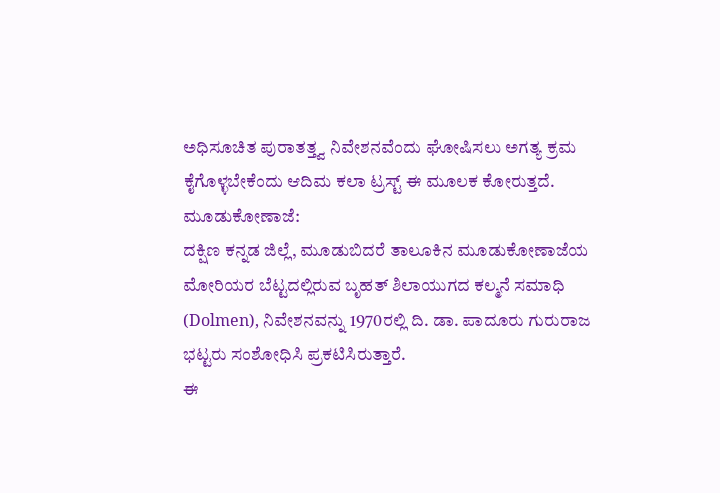ಅಧಿಸೂಚಿತ ಪುರಾತತ್ತ್ವ ನಿವೇಶನವೆಂದು ಘೋಷಿಸಲು ಅಗತ್ಯ ಕ್ರಮ ಕೈಗೊಳ್ಳಬೇಕೆಂದು ಆದಿಮ ಕಲಾ ಟ್ರಸ್ಟ್ ಈ ಮೂಲಕ ಕೋರುತ್ತದೆ.
ಮೂಡುಕೋಣಾಜೆ:
ದಕ್ಷಿಣ ಕನ್ನಡ ಜಿಲ್ಲೆ, ಮೂಡುಬಿದರೆ ತಾಲೂಕಿನ ಮೂಡುಕೋಣಾಜೆಯ ಮೋರಿಯರ ಬೆಟ್ಟದಲ್ಲಿರುವ ಬೃಹತ್ ಶಿಲಾಯುಗದ ಕಲ್ಮನೆ ಸಮಾಧಿ (Dolmen), ನಿವೇಶನವನ್ನು 1970ರಲ್ಲಿ ದಿ. ಡಾ. ಪಾದೂರು ಗುರುರಾಜ ಭಟ್ಟರು ಸಂಶೋಧಿಸಿ ಪ್ರಕಟಿಸಿರುತ್ತಾರೆ.
ಈ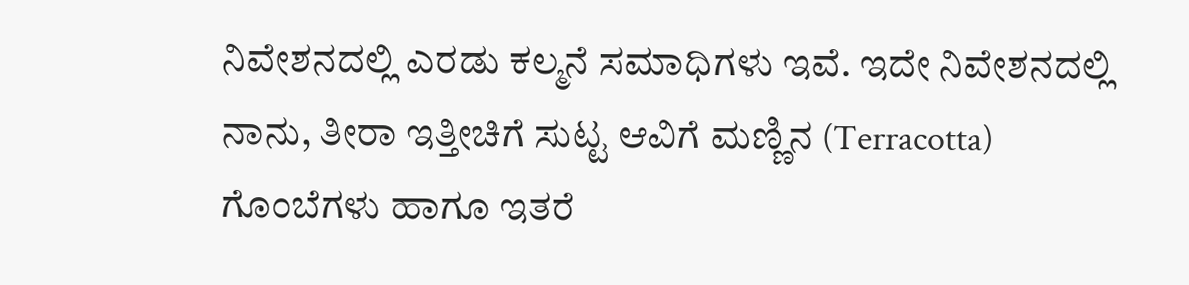ನಿವೇಶನದಲ್ಲಿ ಎರಡು ಕಲ್ಮನೆ ಸಮಾಧಿಗಳು ಇವೆ. ಇದೇ ನಿವೇಶನದಲ್ಲಿ ನಾನು, ತೀರಾ ಇತ್ತೀಚಿಗೆ ಸುಟ್ಟ ಆವಿಗೆ ಮಣ್ಣಿನ (Terracotta) ಗೊಂಬೆಗಳು ಹಾಗೂ ಇತರೆ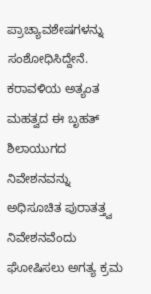ಪ್ರಾಚ್ಯಾವಶೇಷಗಳನ್ನು ಸಂಶೋಧಿಸಿದ್ದೇನೆ. ಕರಾವಳಿಯ ಅತ್ಯಂತ ಮಹತ್ವದ ಈ ಬೃಹತ್ ಶಿಲಾಯುಗದ ನಿವೇಶನವನ್ನು ಅಧಿಸೂಚಿತ ಪುರಾತತ್ತ್ವ ನಿವೇಶನವೆಂದು ಘೋಷಿಸಲು ಅಗತ್ಯ ಕ್ರಮ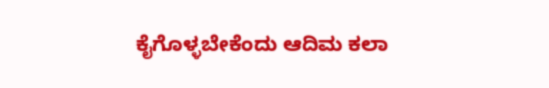ಕೈಗೊಳ್ಳಬೇಕೆಂದು ಆದಿಮ ಕಲಾ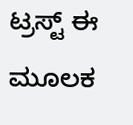ಟ್ರಸ್ಟ್ ಈ ಮೂಲಕ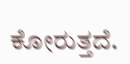ಕೋರುತ್ತದೆ.